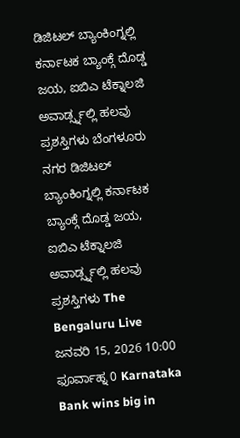ಡಿಜಿಟಲ್ ಬ್ಯಾಂಕಿಂಗ್ನಲ್ಲಿ ಕರ್ನಾಟಕ ಬ್ಯಾಂಕ್ಗೆ ದೊಡ್ಡ ಜಯ, ಐಬಿಎ ಟೆಕ್ನಾಲಜಿ ಅವಾರ್ಡ್ಸ್ನಲ್ಲಿ ಹಲವು ಪ್ರಶಸ್ತಿಗಳು ಬೆಂಗಳೂರು ನಗರ ಡಿಜಿಟಲ್ ಬ್ಯಾಂಕಿಂಗ್ನಲ್ಲಿ ಕರ್ನಾಟಕ ಬ್ಯಾಂಕ್ಗೆ ದೊಡ್ಡ ಜಯ, ಐಬಿಎ ಟೆಕ್ನಾಲಜಿ ಅವಾರ್ಡ್ಸ್ನಲ್ಲಿ ಹಲವು ಪ್ರಶಸ್ತಿಗಳು The Bengaluru Live ಜನವರಿ 15, 2026 10:00 ಫೂರ್ವಾಹ್ನ 0 Karnataka Bank wins big in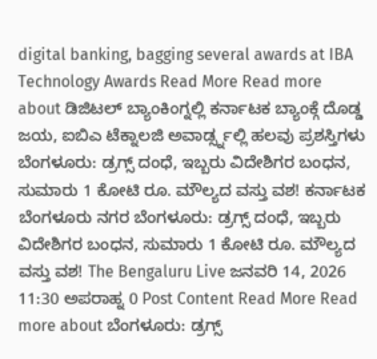digital banking, bagging several awards at IBA Technology Awards Read More Read more about ಡಿಜಿಟಲ್ ಬ್ಯಾಂಕಿಂಗ್ನಲ್ಲಿ ಕರ್ನಾಟಕ ಬ್ಯಾಂಕ್ಗೆ ದೊಡ್ಡ ಜಯ, ಐಬಿಎ ಟೆಕ್ನಾಲಜಿ ಅವಾರ್ಡ್ಸ್ನಲ್ಲಿ ಹಲವು ಪ್ರಶಸ್ತಿಗಳು
ಬೆಂಗಳೂರು: ಡ್ರಗ್ಸ್ ದಂಧೆ, ಇಬ್ಬರು ವಿದೇಶಿಗರ ಬಂಧನ, ಸುಮಾರು 1 ಕೋಟಿ ರೂ. ಮೌಲ್ಯದ ವಸ್ತು ವಶ! ಕರ್ನಾಟಕ ಬೆಂಗಳೂರು ನಗರ ಬೆಂಗಳೂರು: ಡ್ರಗ್ಸ್ ದಂಧೆ, ಇಬ್ಬರು ವಿದೇಶಿಗರ ಬಂಧನ, ಸುಮಾರು 1 ಕೋಟಿ ರೂ. ಮೌಲ್ಯದ ವಸ್ತು ವಶ! The Bengaluru Live ಜನವರಿ 14, 2026 11:30 ಅಪರಾಹ್ನ 0 Post Content Read More Read more about ಬೆಂಗಳೂರು: ಡ್ರಗ್ಸ್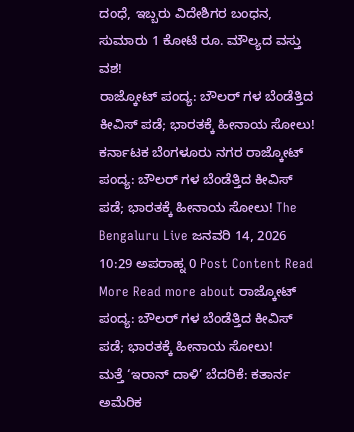ದಂಧೆ, ಇಬ್ಬರು ವಿದೇಶಿಗರ ಬಂಧನ, ಸುಮಾರು 1 ಕೋಟಿ ರೂ. ಮೌಲ್ಯದ ವಸ್ತು ವಶ!
ರಾಜ್ಕೋಟ್ ಪಂದ್ಯ: ಬೌಲರ್ ಗಳ ಬೆಂಡೆತ್ತಿದ ಕೀವಿಸ್ ಪಡೆ; ಭಾರತಕ್ಕೆ ಹೀನಾಯ ಸೋಲು! ಕರ್ನಾಟಕ ಬೆಂಗಳೂರು ನಗರ ರಾಜ್ಕೋಟ್ ಪಂದ್ಯ: ಬೌಲರ್ ಗಳ ಬೆಂಡೆತ್ತಿದ ಕೀವಿಸ್ ಪಡೆ; ಭಾರತಕ್ಕೆ ಹೀನಾಯ ಸೋಲು! The Bengaluru Live ಜನವರಿ 14, 2026 10:29 ಅಪರಾಹ್ನ 0 Post Content Read More Read more about ರಾಜ್ಕೋಟ್ ಪಂದ್ಯ: ಬೌಲರ್ ಗಳ ಬೆಂಡೆತ್ತಿದ ಕೀವಿಸ್ ಪಡೆ; ಭಾರತಕ್ಕೆ ಹೀನಾಯ ಸೋಲು!
ಮತ್ತೆ ‘ಇರಾನ್ ದಾಳಿ’ ಬೆದರಿಕೆ: ಕತಾರ್ನ ಅಮೆರಿಕ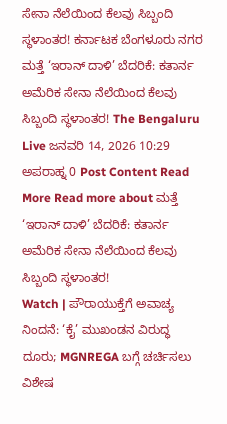ಸೇನಾ ನೆಲೆಯಿಂದ ಕೆಲವು ಸಿಬ್ಬಂದಿ ಸ್ಥಳಾಂತರ! ಕರ್ನಾಟಕ ಬೆಂಗಳೂರು ನಗರ ಮತ್ತೆ ‘ಇರಾನ್ ದಾಳಿ’ ಬೆದರಿಕೆ: ಕತಾರ್ನ ಅಮೆರಿಕ ಸೇನಾ ನೆಲೆಯಿಂದ ಕೆಲವು ಸಿಬ್ಬಂದಿ ಸ್ಥಳಾಂತರ! The Bengaluru Live ಜನವರಿ 14, 2026 10:29 ಅಪರಾಹ್ನ 0 Post Content Read More Read more about ಮತ್ತೆ ‘ಇರಾನ್ ದಾಳಿ’ ಬೆದರಿಕೆ: ಕತಾರ್ನ ಅಮೆರಿಕ ಸೇನಾ ನೆಲೆಯಿಂದ ಕೆಲವು ಸಿಬ್ಬಂದಿ ಸ್ಥಳಾಂತರ!
Watch | ಪೌರಾಯುಕ್ತೆಗೆ ಅವಾಚ್ಯ ನಿಂದನೆ: ‘ಕೈ’ ಮುಖಂಡನ ವಿರುದ್ಧ ದೂರು; MGNREGA ಬಗ್ಗೆ ಚರ್ಚಿಸಲು ವಿಶೇಷ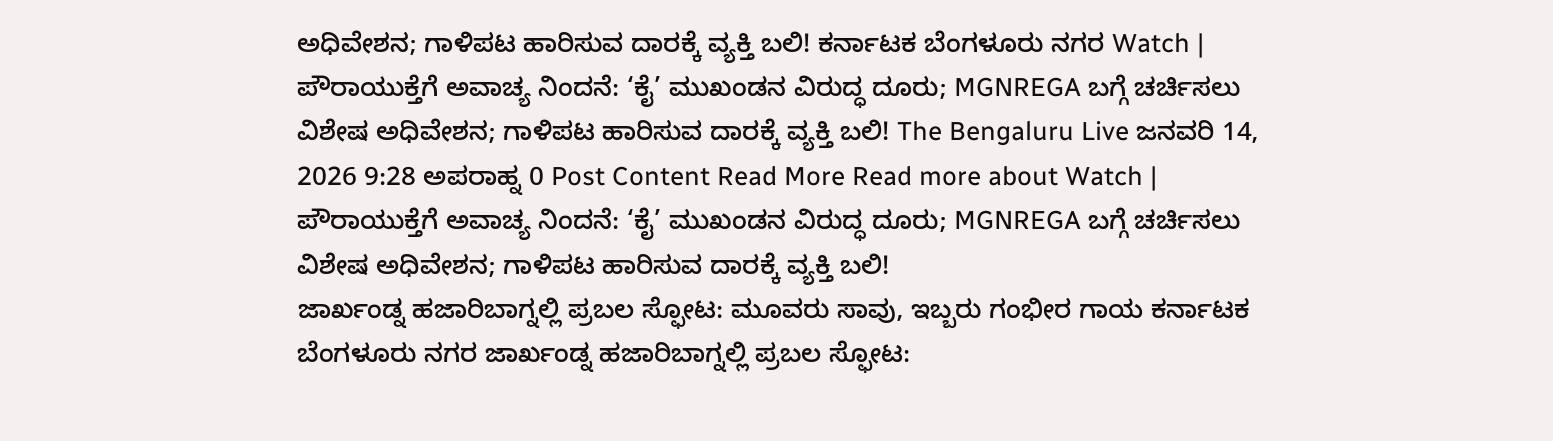ಅಧಿವೇಶನ; ಗಾಳಿಪಟ ಹಾರಿಸುವ ದಾರಕ್ಕೆ ವ್ಯಕ್ತಿ ಬಲಿ! ಕರ್ನಾಟಕ ಬೆಂಗಳೂರು ನಗರ Watch | ಪೌರಾಯುಕ್ತೆಗೆ ಅವಾಚ್ಯ ನಿಂದನೆ: ‘ಕೈ’ ಮುಖಂಡನ ವಿರುದ್ಧ ದೂರು; MGNREGA ಬಗ್ಗೆ ಚರ್ಚಿಸಲು ವಿಶೇಷ ಅಧಿವೇಶನ; ಗಾಳಿಪಟ ಹಾರಿಸುವ ದಾರಕ್ಕೆ ವ್ಯಕ್ತಿ ಬಲಿ! The Bengaluru Live ಜನವರಿ 14, 2026 9:28 ಅಪರಾಹ್ನ 0 Post Content Read More Read more about Watch | ಪೌರಾಯುಕ್ತೆಗೆ ಅವಾಚ್ಯ ನಿಂದನೆ: ‘ಕೈ’ ಮುಖಂಡನ ವಿರುದ್ಧ ದೂರು; MGNREGA ಬಗ್ಗೆ ಚರ್ಚಿಸಲು ವಿಶೇಷ ಅಧಿವೇಶನ; ಗಾಳಿಪಟ ಹಾರಿಸುವ ದಾರಕ್ಕೆ ವ್ಯಕ್ತಿ ಬಲಿ!
ಜಾರ್ಖಂಡ್ನ ಹಜಾರಿಬಾಗ್ನಲ್ಲಿ ಪ್ರಬಲ ಸ್ಫೋಟ: ಮೂವರು ಸಾವು, ಇಬ್ಬರು ಗಂಭೀರ ಗಾಯ ಕರ್ನಾಟಕ ಬೆಂಗಳೂರು ನಗರ ಜಾರ್ಖಂಡ್ನ ಹಜಾರಿಬಾಗ್ನಲ್ಲಿ ಪ್ರಬಲ ಸ್ಫೋಟ: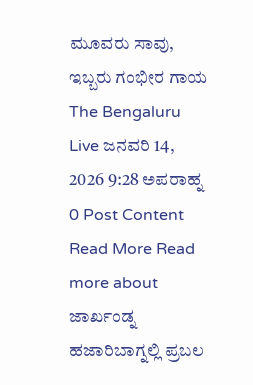ಮೂವರು ಸಾವು, ಇಬ್ಬರು ಗಂಭೀರ ಗಾಯ The Bengaluru Live ಜನವರಿ 14, 2026 9:28 ಅಪರಾಹ್ನ 0 Post Content Read More Read more about ಜಾರ್ಖಂಡ್ನ ಹಜಾರಿಬಾಗ್ನಲ್ಲಿ ಪ್ರಬಲ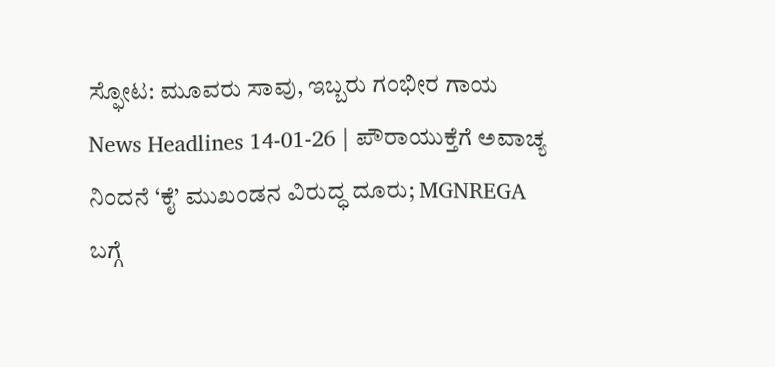ಸ್ಫೋಟ: ಮೂವರು ಸಾವು, ಇಬ್ಬರು ಗಂಭೀರ ಗಾಯ
News Headlines 14-01-26 | ಪೌರಾಯುಕ್ತೆಗೆ ಅವಾಚ್ಯ ನಿಂದನೆ ‘ಕೈ’ ಮುಖಂಡನ ವಿರುದ್ಧ ದೂರು; MGNREGA ಬಗ್ಗೆ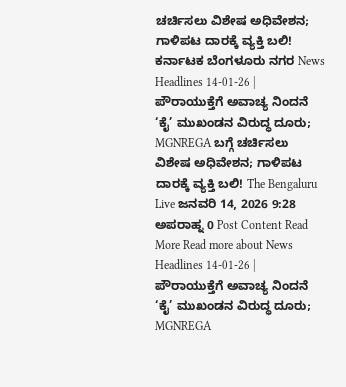ಚರ್ಚಿಸಲು ವಿಶೇಷ ಅಧಿವೇಶನ; ಗಾಳಿಪಟ ದಾರಕ್ಕೆ ವ್ಯಕ್ತಿ ಬಲಿ! ಕರ್ನಾಟಕ ಬೆಂಗಳೂರು ನಗರ News Headlines 14-01-26 | ಪೌರಾಯುಕ್ತೆಗೆ ಅವಾಚ್ಯ ನಿಂದನೆ ‘ಕೈ’ ಮುಖಂಡನ ವಿರುದ್ಧ ದೂರು; MGNREGA ಬಗ್ಗೆ ಚರ್ಚಿಸಲು ವಿಶೇಷ ಅಧಿವೇಶನ; ಗಾಳಿಪಟ ದಾರಕ್ಕೆ ವ್ಯಕ್ತಿ ಬಲಿ! The Bengaluru Live ಜನವರಿ 14, 2026 9:28 ಅಪರಾಹ್ನ 0 Post Content Read More Read more about News Headlines 14-01-26 | ಪೌರಾಯುಕ್ತೆಗೆ ಅವಾಚ್ಯ ನಿಂದನೆ ‘ಕೈ’ ಮುಖಂಡನ ವಿರುದ್ಧ ದೂರು; MGNREGA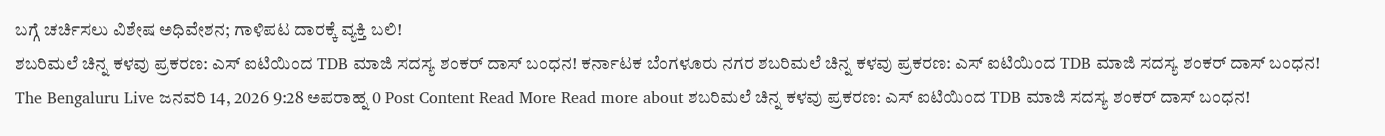ಬಗ್ಗೆ ಚರ್ಚಿಸಲು ವಿಶೇಷ ಅಧಿವೇಶನ; ಗಾಳಿಪಟ ದಾರಕ್ಕೆ ವ್ಯಕ್ತಿ ಬಲಿ!
ಶಬರಿಮಲೆ ಚಿನ್ನ ಕಳವು ಪ್ರಕರಣ: ಎಸ್ ಐಟಿಯಿಂದ TDB ಮಾಜಿ ಸದಸ್ಯ ಶಂಕರ್ ದಾಸ್ ಬಂಧನ! ಕರ್ನಾಟಕ ಬೆಂಗಳೂರು ನಗರ ಶಬರಿಮಲೆ ಚಿನ್ನ ಕಳವು ಪ್ರಕರಣ: ಎಸ್ ಐಟಿಯಿಂದ TDB ಮಾಜಿ ಸದಸ್ಯ ಶಂಕರ್ ದಾಸ್ ಬಂಧನ! The Bengaluru Live ಜನವರಿ 14, 2026 9:28 ಅಪರಾಹ್ನ 0 Post Content Read More Read more about ಶಬರಿಮಲೆ ಚಿನ್ನ ಕಳವು ಪ್ರಕರಣ: ಎಸ್ ಐಟಿಯಿಂದ TDB ಮಾಜಿ ಸದಸ್ಯ ಶಂಕರ್ ದಾಸ್ ಬಂಧನ!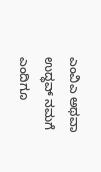ಎಂವಿಎ ಅಥವಾ ಉದ್ಧವ್ ನಮಗೆ ಎಂದಿಗೂ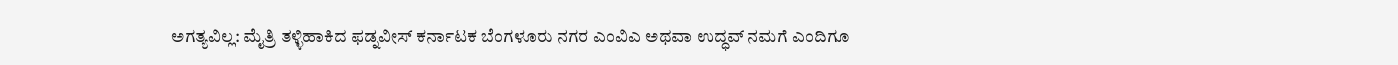ಅಗತ್ಯವಿಲ್ಲ: ಮೈತ್ರಿ ತಳ್ಳಿಹಾಕಿದ ಫಡ್ನವೀಸ್ ಕರ್ನಾಟಕ ಬೆಂಗಳೂರು ನಗರ ಎಂವಿಎ ಅಥವಾ ಉದ್ಧವ್ ನಮಗೆ ಎಂದಿಗೂ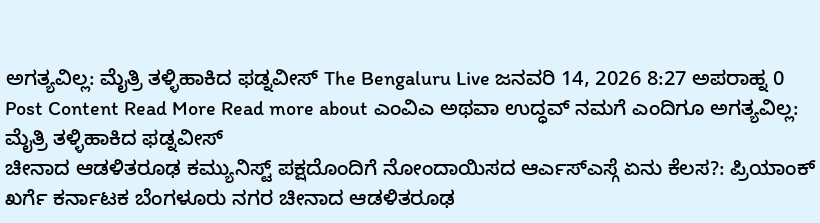ಅಗತ್ಯವಿಲ್ಲ: ಮೈತ್ರಿ ತಳ್ಳಿಹಾಕಿದ ಫಡ್ನವೀಸ್ The Bengaluru Live ಜನವರಿ 14, 2026 8:27 ಅಪರಾಹ್ನ 0 Post Content Read More Read more about ಎಂವಿಎ ಅಥವಾ ಉದ್ಧವ್ ನಮಗೆ ಎಂದಿಗೂ ಅಗತ್ಯವಿಲ್ಲ: ಮೈತ್ರಿ ತಳ್ಳಿಹಾಕಿದ ಫಡ್ನವೀಸ್
ಚೀನಾದ ಆಡಳಿತರೂಢ ಕಮ್ಯುನಿಸ್ಟ್ ಪಕ್ಷದೊಂದಿಗೆ ನೋಂದಾಯಿಸದ ಆರ್ಎಸ್ಎಸ್ಗೆ ಏನು ಕೆಲಸ?: ಪ್ರಿಯಾಂಕ್ ಖರ್ಗೆ ಕರ್ನಾಟಕ ಬೆಂಗಳೂರು ನಗರ ಚೀನಾದ ಆಡಳಿತರೂಢ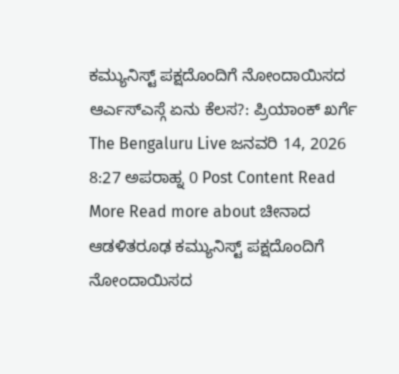ಕಮ್ಯುನಿಸ್ಟ್ ಪಕ್ಷದೊಂದಿಗೆ ನೋಂದಾಯಿಸದ ಆರ್ಎಸ್ಎಸ್ಗೆ ಏನು ಕೆಲಸ?: ಪ್ರಿಯಾಂಕ್ ಖರ್ಗೆ The Bengaluru Live ಜನವರಿ 14, 2026 8:27 ಅಪರಾಹ್ನ 0 Post Content Read More Read more about ಚೀನಾದ ಆಡಳಿತರೂಢ ಕಮ್ಯುನಿಸ್ಟ್ ಪಕ್ಷದೊಂದಿಗೆ ನೋಂದಾಯಿಸದ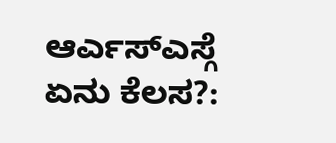ಆರ್ಎಸ್ಎಸ್ಗೆ ಏನು ಕೆಲಸ?: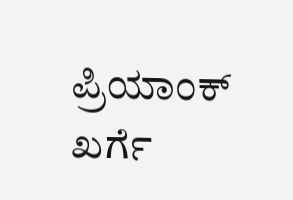ಪ್ರಿಯಾಂಕ್ ಖರ್ಗೆ